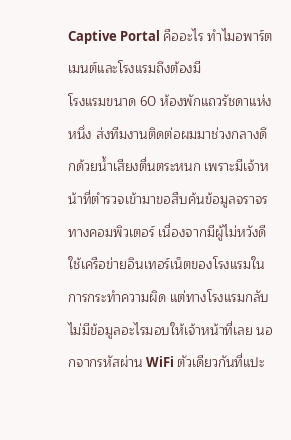Captive Portal คืออะไร ทำไมอพาร์ตเมนต์และโรงแรมถึงต้องมี
โรงแรมขนาด 60 ห้องพักแถวรัชดาแห่งหนึ่ง ส่งทีมงานติดต่อผมมาช่วงกลางดึกด้วยน้ำเสียงตื่นตระหนก เพราะมีเจ้าหน้าที่ตำรวจเข้ามาขอสืบค้นข้อมูลจราจรทางคอมพิวเตอร์ เนื่องจากมีผู้ไม่หวังดีใช้เครือข่ายอินเทอร์เน็ตของโรงแรมในการกระทำความผิด แต่ทางโรงแรมกลับไม่มีข้อมูลอะไรมอบให้เจ้าหน้าที่เลย นอกจากรหัสผ่าน WiFi ตัวเดียวกันที่แปะ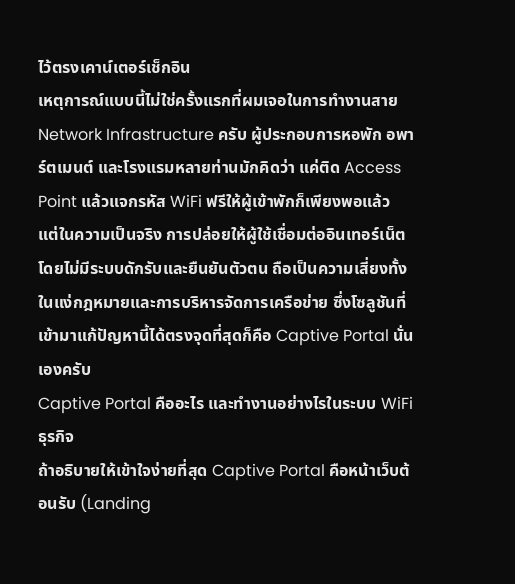ไว้ตรงเคาน์เตอร์เช็กอิน
เหตุการณ์แบบนี้ไม่ใช่ครั้งแรกที่ผมเจอในการทำงานสาย Network Infrastructure ครับ ผู้ประกอบการหอพัก อพาร์ตเมนต์ และโรงแรมหลายท่านมักคิดว่า แค่ติด Access Point แล้วแจกรหัส WiFi ฟรีให้ผู้เข้าพักก็เพียงพอแล้ว แต่ในความเป็นจริง การปล่อยให้ผู้ใช้เชื่อมต่ออินเทอร์เน็ตโดยไม่มีระบบดักรับและยืนยันตัวตน ถือเป็นความเสี่ยงทั้งในแง่กฎหมายและการบริหารจัดการเครือข่าย ซึ่งโซลูชันที่เข้ามาแก้ปัญหานี้ได้ตรงจุดที่สุดก็คือ Captive Portal นั่นเองครับ
Captive Portal คืออะไร และทำงานอย่างไรในระบบ WiFi ธุรกิจ
ถ้าอธิบายให้เข้าใจง่ายที่สุด Captive Portal คือหน้าเว็บต้อนรับ (Landing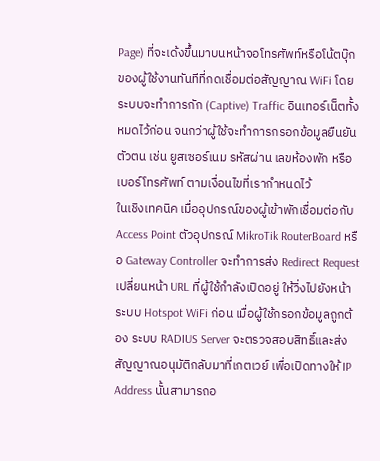Page) ที่จะเด้งขึ้นมาบนหน้าจอโทรศัพท์หรือโน้ตบุ๊กของผู้ใช้งานทันทีที่กดเชื่อมต่อสัญญาณ WiFi โดยระบบจะทำการกัก (Captive) Traffic อินเทอร์เน็ตทั้งหมดไว้ก่อน จนกว่าผู้ใช้จะทำการกรอกข้อมูลยืนยันตัวตน เช่น ยูสเซอร์เนม รหัสผ่าน เลขห้องพัก หรือเบอร์โทรศัพท์ ตามเงื่อนไขที่เรากำหนดไว้
ในเชิงเทคนิค เมื่ออุปกรณ์ของผู้เข้าพักเชื่อมต่อกับ Access Point ตัวอุปกรณ์ MikroTik RouterBoard หรือ Gateway Controller จะทำการส่ง Redirect Request เปลี่ยนหน้า URL ที่ผู้ใช้กำลังเปิดอยู่ ให้วิ่งไปยังหน้า ระบบ Hotspot WiFi ก่อน เมื่อผู้ใช้กรอกข้อมูลถูกต้อง ระบบ RADIUS Server จะตรวจสอบสิทธิ์และส่งสัญญาณอนุมัติกลับมาที่เกตเวย์ เพื่อเปิดทางให้ IP Address นั้นสามารถอ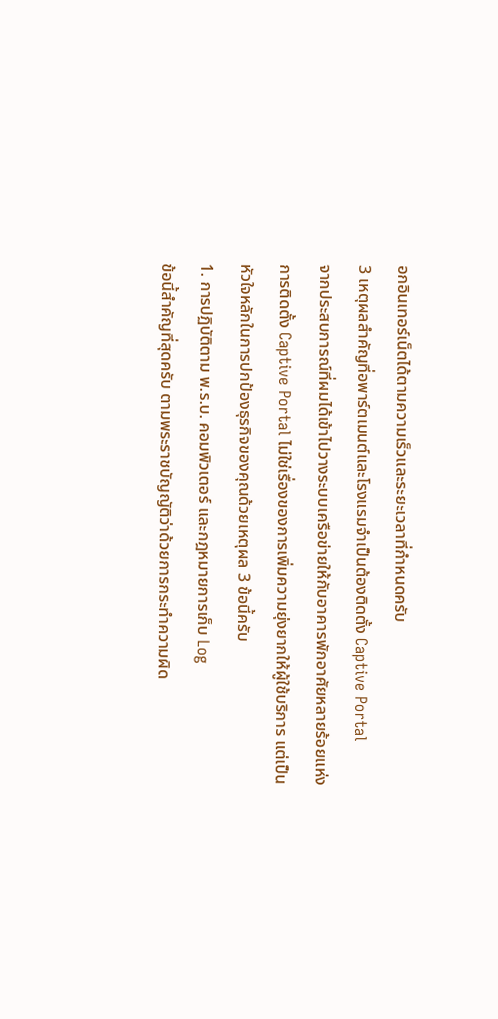อกอินเทอร์เน็ตได้ตามความเร็วและระยะเวลาที่กำหนดครับ
3 เหตุผลสำคัญที่อพาร์ตเมนต์และโรงแรมจำเป็นต้องติดตั้ง Captive Portal
จากประสบการณ์ที่ผมได้เข้าไปวางระบบเครือข่ายให้กับอาคารพักอาศัยหลายร้อยแห่ง การติดตั้ง Captive Portal ไม่ใช่เรื่องของการเพิ่มความยุ่งยากให้ผู้ใช้บริการ แต่เป็นหัวใจหลักในการปกป้องธุรกิจของคุณด้วยเหตุผล 3 ข้อนี้ครับ
1. การปฏิบัติตาม พ.ร.บ. คอมพิวเตอร์ และกฎหมายการเก็บ Log
ข้อนี้สำคัญที่สุดครับ ตามพระราชบัญญัติว่าด้วยการกระทำความผิด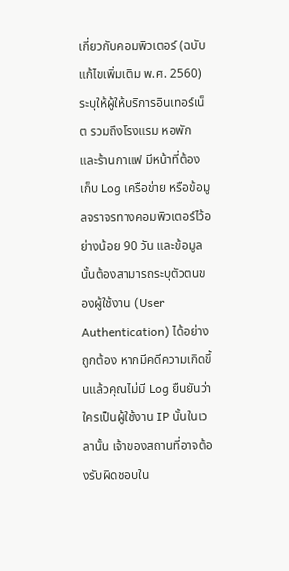เกี่ยวกับคอมพิวเตอร์ (ฉบับแก้ไขเพิ่มเติม พ.ศ. 2560) ระบุให้ผู้ให้บริการอินเทอร์เน็ต รวมถึงโรงแรม หอพัก และร้านกาแฟ มีหน้าที่ต้อง เก็บ Log เครือข่าย หรือข้อมูลจราจรทางคอมพิวเตอร์ไว้อย่างน้อย 90 วัน และข้อมูลนั้นต้องสามารถระบุตัวตนของผู้ใช้งาน (User Authentication) ได้อย่างถูกต้อง หากมีคดีความเกิดขึ้นแล้วคุณไม่มี Log ยืนยันว่าใครเป็นผู้ใช้งาน IP นั้นในเวลานั้น เจ้าของสถานที่อาจต้องรับผิดชอบใน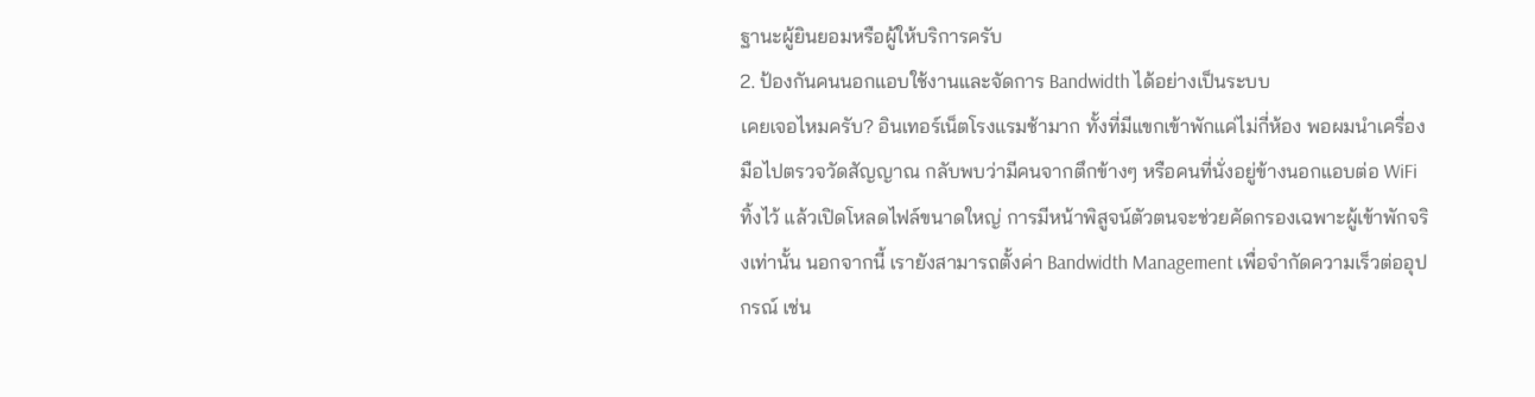ฐานะผู้ยินยอมหรือผู้ให้บริการครับ
2. ป้องกันคนนอกแอบใช้งานและจัดการ Bandwidth ได้อย่างเป็นระบบ
เคยเจอไหมครับ? อินเทอร์เน็ตโรงแรมช้ามาก ทั้งที่มีแขกเข้าพักแค่ไม่กี่ห้อง พอผมนำเครื่องมือไปตรวจวัดสัญญาณ กลับพบว่ามีคนจากตึกข้างๆ หรือคนที่นั่งอยู่ข้างนอกแอบต่อ WiFi ทิ้งไว้ แล้วเปิดโหลดไฟล์ขนาดใหญ่ การมีหน้าพิสูจน์ตัวตนจะช่วยคัดกรองเฉพาะผู้เข้าพักจริงเท่านั้น นอกจากนี้ เรายังสามารถตั้งค่า Bandwidth Management เพื่อจำกัดความเร็วต่ออุปกรณ์ เช่น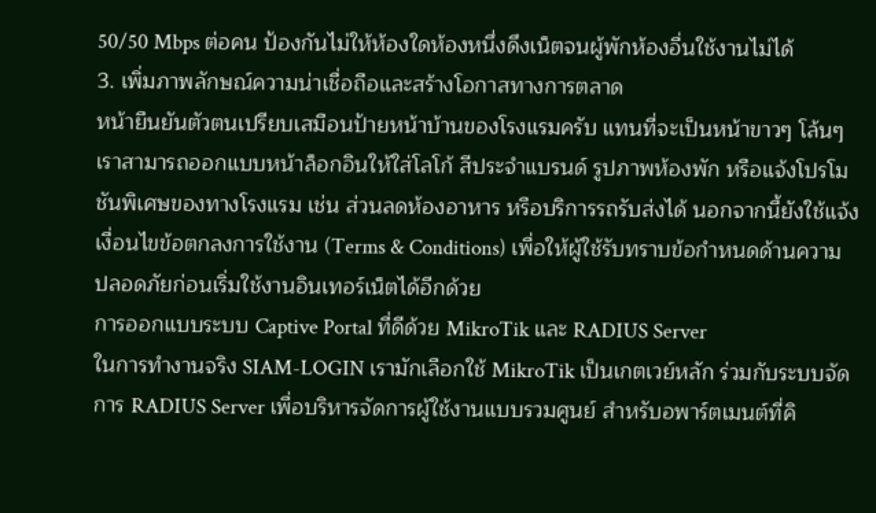50/50 Mbps ต่อคน ป้องกันไม่ให้ห้องใดห้องหนึ่งดึงเน็ตจนผู้พักห้องอื่นใช้งานไม่ได้
3. เพิ่มภาพลักษณ์ความน่าเชื่อถือและสร้างโอกาสทางการตลาด
หน้ายืนยันตัวตนเปรียบเสมือนป้ายหน้าบ้านของโรงแรมครับ แทนที่จะเป็นหน้าขาวๆ โล้นๆ เราสามารถออกแบบหน้าล็อกอินให้ใส่โลโก้ สีประจำแบรนด์ รูปภาพห้องพัก หรือแจ้งโปรโมชันพิเศษของทางโรงแรม เช่น ส่วนลดห้องอาหาร หรือบริการรถรับส่งได้ นอกจากนี้ยังใช้แจ้งเงื่อนไขข้อตกลงการใช้งาน (Terms & Conditions) เพื่อให้ผู้ใช้รับทราบข้อกำหนดด้านความปลอดภัยก่อนเริ่มใช้งานอินเทอร์เน็ตได้อีกด้วย
การออกแบบระบบ Captive Portal ที่ดีด้วย MikroTik และ RADIUS Server
ในการทำงานจริง SIAM-LOGIN เรามักเลือกใช้ MikroTik เป็นเกตเวย์หลัก ร่วมกับระบบจัดการ RADIUS Server เพื่อบริหารจัดการผู้ใช้งานแบบรวมศูนย์ สำหรับอพาร์ตเมนต์ที่คิ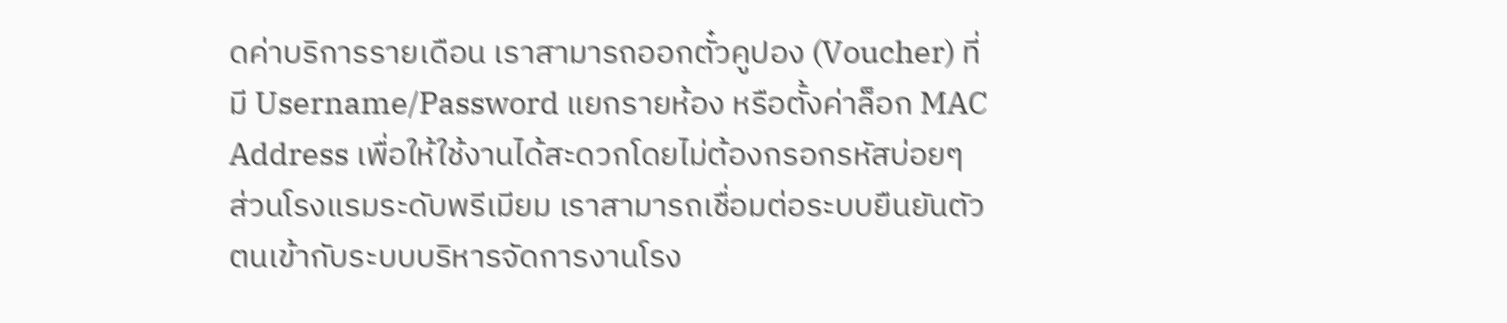ดค่าบริการรายเดือน เราสามารถออกตั๋วคูปอง (Voucher) ที่มี Username/Password แยกรายห้อง หรือตั้งค่าล็อก MAC Address เพื่อให้ใช้งานได้สะดวกโดยไม่ต้องกรอกรหัสบ่อยๆ
ส่วนโรงแรมระดับพรีเมียม เราสามารถเชื่อมต่อระบบยืนยันตัวตนเข้ากับระบบบริหารจัดการงานโรง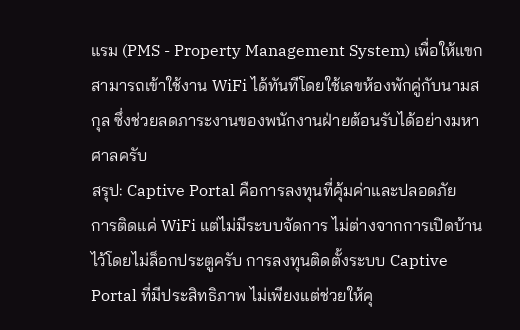แรม (PMS - Property Management System) เพื่อให้แขกสามารถเข้าใช้งาน WiFi ได้ทันทีโดยใช้เลขห้องพักคู่กับนามสกุล ซึ่งช่วยลดภาระงานของพนักงานฝ่ายต้อนรับได้อย่างมหาศาลครับ
สรุป: Captive Portal คือการลงทุนที่คุ้มค่าและปลอดภัย
การติดแค่ WiFi แต่ไม่มีระบบจัดการ ไม่ต่างจากการเปิดบ้านไว้โดยไม่ล็อกประตูครับ การลงทุนติดตั้งระบบ Captive Portal ที่มีประสิทธิภาพ ไม่เพียงแต่ช่วยให้คุ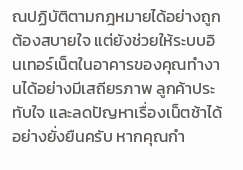ณปฏิบัติตามกฎหมายได้อย่างถูกต้องสบายใจ แต่ยังช่วยให้ระบบอินเทอร์เน็ตในอาคารของคุณทำงานได้อย่างมีเสถียรภาพ ลูกค้าประทับใจ และลดปัญหาเรื่องเน็ตช้าได้อย่างยั่งยืนครับ หากคุณกำ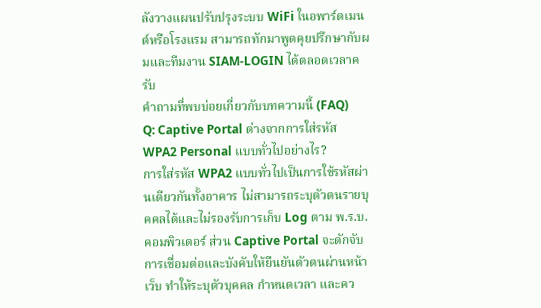ลังวางแผนปรับปรุงระบบ WiFi ในอพาร์ตเมนต์หรือโรงแรม สามารถทักมาพูดคุยปรึกษากับผมและทีมงาน SIAM-LOGIN ได้ตลอดเวลาครับ
คำถามที่พบบ่อยเกี่ยวกับบทความนี้ (FAQ)
Q: Captive Portal ต่างจากการใส่รหัส WPA2 Personal แบบทั่วไปอย่างไร?
การใส่รหัส WPA2 แบบทั่วไปเป็นการใช้รหัสผ่านเดียวกันทั้งอาคาร ไม่สามารถระบุตัวตนรายบุคคลได้และไม่รองรับการเก็บ Log ตาม พ.ร.บ. คอมพิวเตอร์ ส่วน Captive Portal จะดักจับการเชื่อมต่อและบังคับให้ยืนยันตัวตนผ่านหน้าเว็บ ทำให้ระบุตัวบุคคล กำหนดเวลา และคว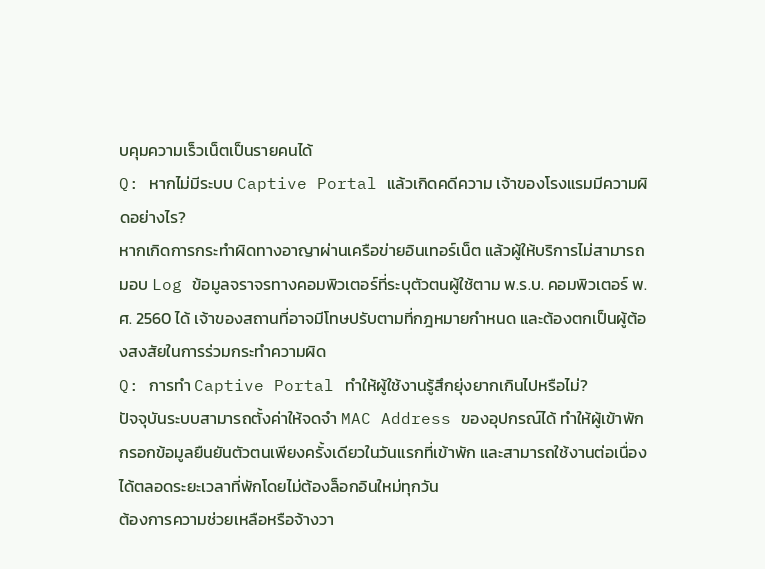บคุมความเร็วเน็ตเป็นรายคนได้
Q: หากไม่มีระบบ Captive Portal แล้วเกิดคดีความ เจ้าของโรงแรมมีความผิดอย่างไร?
หากเกิดการกระทำผิดทางอาญาผ่านเครือข่ายอินเทอร์เน็ต แล้วผู้ให้บริการไม่สามารถมอบ Log ข้อมูลจราจรทางคอมพิวเตอร์ที่ระบุตัวตนผู้ใช้ตาม พ.ร.บ. คอมพิวเตอร์ พ.ศ. 2560 ได้ เจ้าของสถานที่อาจมีโทษปรับตามที่กฎหมายกำหนด และต้องตกเป็นผู้ต้องสงสัยในการร่วมกระทำความผิด
Q: การทำ Captive Portal ทำให้ผู้ใช้งานรู้สึกยุ่งยากเกินไปหรือไม่?
ปัจจุบันระบบสามารถตั้งค่าให้จดจำ MAC Address ของอุปกรณ์ได้ ทำให้ผู้เข้าพักกรอกข้อมูลยืนยันตัวตนเพียงครั้งเดียวในวันแรกที่เข้าพัก และสามารถใช้งานต่อเนื่องได้ตลอดระยะเวลาที่พักโดยไม่ต้องล็อกอินใหม่ทุกวัน
ต้องการความช่วยเหลือหรือจ้างวา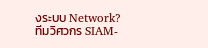งระบบ Network?
ทีมวิศวกร SIAM-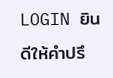LOGIN ยินดีให้คำปรึ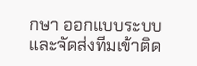กษา ออกแบบระบบ และจัดส่งทีมเข้าติด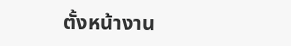ตั้งหน้างาน